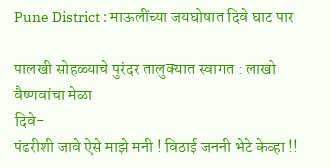Pune District : माऊलींच्या जयघोषात दिवे घाट पार

पालखी सोहळ्याचे पुरंदर तालुक्यात स्वागत : लाखो वैष्णवांचा मेळा
दिवे-
पंढरीशी जावे ऐसे माझे मनी ! विठाई जननी भेटे केव्हा !!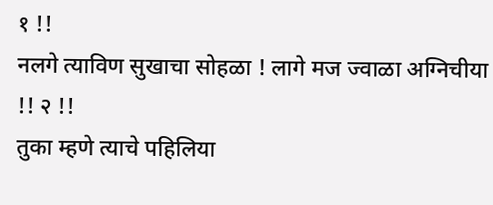१ !!
नलगे त्याविण सुखाचा सोहळा ! लागे मज ज्वाळा अग्निचीया !! २ !!
तुका म्हणे त्याचे पहिलिया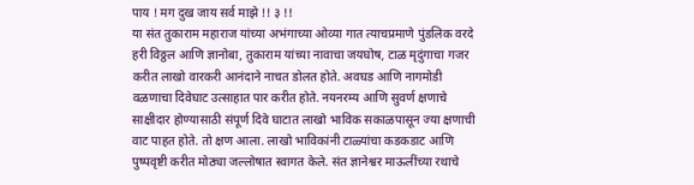पाय ! मग दुख जाय सर्व माझे !! ३ !!
या संत तुकाराम महाराज यांच्या अभंगाच्या ओव्या गात त्याचप्रमाणे पुंडलिक वरदे हरी विठ्ठल आणि ज्ञानोबा, तुकाराम यांच्या नावाचा जयघोष, टाळ मृदुंगाचा गजर करीत लाखो वारकरी आनंदाने नाचत डोलत होते. अवघड आणि नागमोडी वळणाचा दिवेघाट उत्साहात पार करीत होते. नयनरम्य आणि सुवर्ण क्षणाचे साक्षीदार होण्यासाठी संपूर्ण दिवे घाटात लाखो भाविक सकाळपासून ज्या क्षणाची वाट पाहत होते. तो क्षण आला. लाखो भाविकांनी टाळ्यांचा कडकडाट आणि पुष्पवृष्टी करीत मोठ्या जल्लोषात स्वागत केले. संत ज्ञानेश्वर माऊलींच्या रथाचे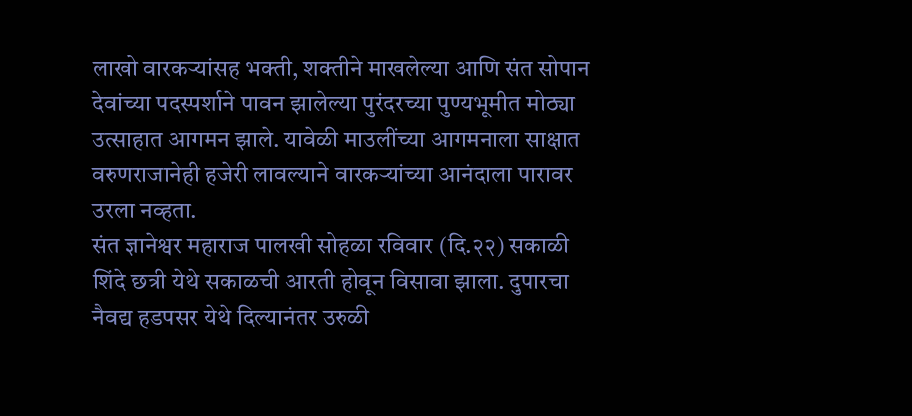लाखो वारकऱ्यांसह भक्ती, शक्तीने माखलेल्या आणि संत सोपान देवांच्या पदस्पर्शाने पावन झालेल्या पुरंदरच्या पुण्यभूमीत मोठ्या उत्साहात आगमन झाले. यावेळी माउलींच्या आगमनाला साक्षात वरुणराजानेही हजेरी लावल्याने वारकऱ्यांच्या आनंदाला पारावर उरला नव्हता.
संत ज्ञानेश्वर महाराज पालखी सोहळा रविवार (दि.२२) सकाळी शिंदे छत्री येथे सकाळची आरती होवून विसावा झाला. दुपारचा नैवद्य हडपसर येथे दिल्यानंतर उरुळी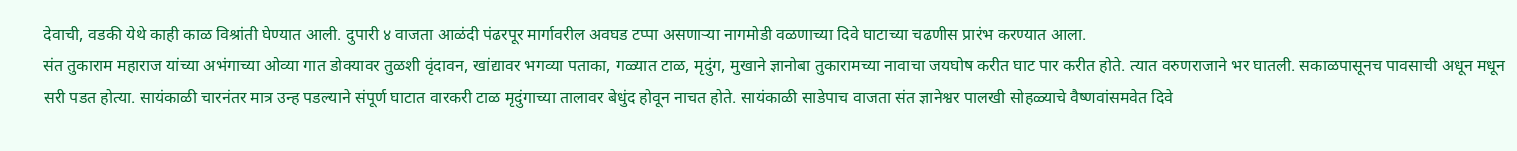देवाची, वडकी येथे काही काळ विश्रांती घेण्यात आली. दुपारी ४ वाजता आळंदी पंढरपूर मार्गावरील अवघड टप्पा असणाऱ्या नागमोडी वळणाच्या दिवे घाटाच्या चढणीस प्रारंभ करण्यात आला.
संत तुकाराम महाराज यांच्या अभंगाच्या ओव्या गात डोक्यावर तुळशी वृंदावन, खांद्यावर भगव्या पताका, गळ्यात टाळ, मृदुंग, मुखाने ज्ञानोबा तुकारामच्या नावाचा जयघोष करीत घाट पार करीत होते. त्यात वरुणराजाने भर घातली. सकाळपासूनच पावसाची अधून मधून सरी पडत होत्या. सायंकाळी चारनंतर मात्र उन्ह पडल्याने संपूर्ण घाटात वारकरी टाळ मृदुंगाच्या तालावर बेधुंद होवून नाचत होते. सायंकाळी साडेपाच वाजता संत ज्ञानेश्वर पालखी सोहळ्याचे वैष्णवांसमवेत दिवे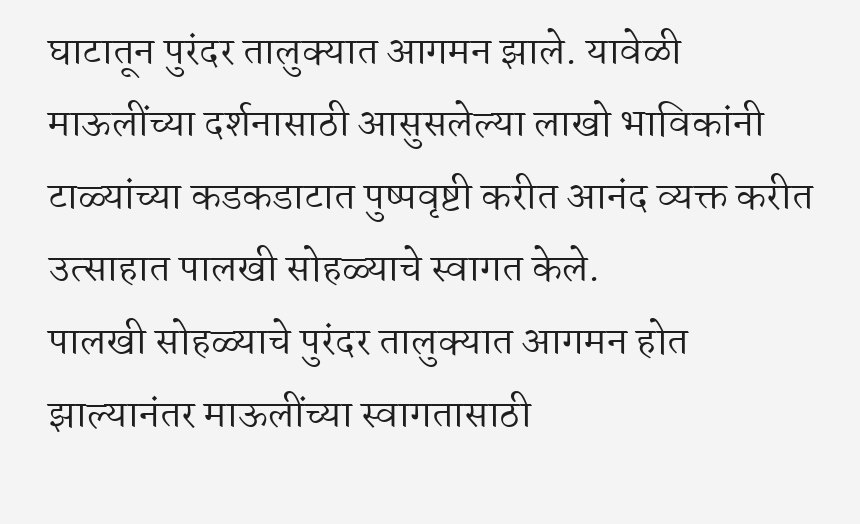घाटातून पुरंदर तालुक्यात आगमन झाले. यावेळी माऊलींच्या दर्शनासाठी आसुसलेल्या लाखो भाविकांनी टाळ्यांच्या कडकडाटात पुष्पवृष्टी करीत आनंद व्यक्त करीत उत्साहात पालखी सोहळ्याचे स्वागत केले.
पालखी सोहळ्याचे पुरंदर तालुक्यात आगमन होत झाल्यानंतर माऊलींच्या स्वागतासाठी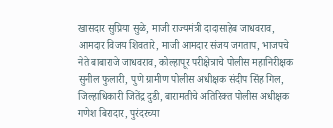खासदार सुप्रिया सुळे, माजी राज्यमंत्री दादासाहेब जाधवराव, आमदार विजय शिवतारे, माजी आमदार संजय जगताप, भाजपचे नेते बाबाराजे जाधवराव, कोल्हापूर परीक्षेत्राचे पोलीस महानिरीक्षक सुनील फुलारी, पुणे ग्रामीण पोलीस अधीक्षक संदीप सिंह गिल, जिल्हाधिकारी जितेंद्र दुडी, बारामतीचे अतिरिक्त पोलीस अधीक्षक गणेश बिरादार, पुरंदरच्या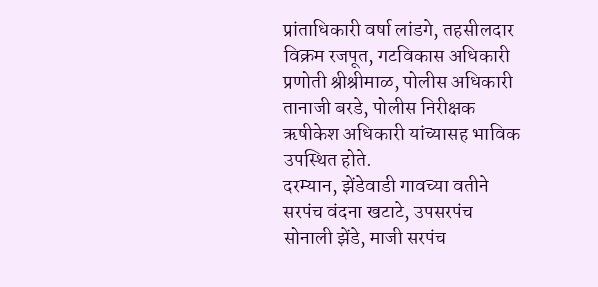प्रांताधिकारी वर्षा लांडगे, तहसीलदार विक्रम रजपूत, गटविकास अधिकारी प्रणोती श्रीश्रीमाळ, पोलीस अधिकारी तानाजी बरडे, पोलीस निरीक्षक ऋषीकेश अधिकारी यांच्यासह भाविक उपस्थित होते.
दरम्यान, झेंडेवाडी गावच्या वतीने सरपंच वंदना खटाटे, उपसरपंच सोनाली झेंडे, माजी सरपंच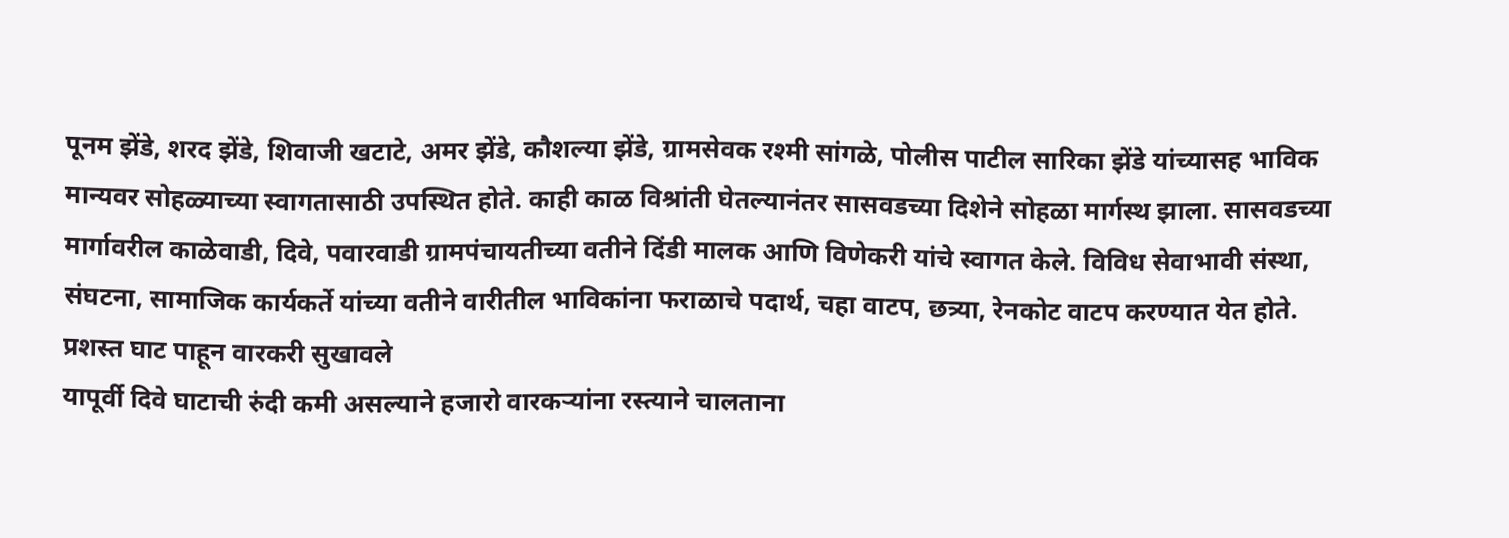पूनम झेंडे, शरद झेंडे, शिवाजी खटाटे, अमर झेंडे, कौशल्या झेंडे, ग्रामसेवक रश्मी सांगळे, पोलीस पाटील सारिका झेंडे यांच्यासह भाविक मान्यवर सोहळ्याच्या स्वागतासाठी उपस्थित होते. काही काळ विश्रांती घेतल्यानंतर सासवडच्या दिशेने सोहळा मार्गस्थ झाला. सासवडच्या मार्गावरील काळेवाडी, दिवे, पवारवाडी ग्रामपंचायतीच्या वतीने दिंडी मालक आणि विणेकरी यांचे स्वागत केले. विविध सेवाभावी संस्था, संघटना, सामाजिक कार्यकर्ते यांच्या वतीने वारीतील भाविकांना फराळाचे पदार्थ, चहा वाटप, छत्र्या, रेनकोट वाटप करण्यात येत होते.
प्रशस्त घाट पाहून वारकरी सुखावले
यापूर्वी दिवे घाटाची रुंदी कमी असल्याने हजारो वारकऱ्यांना रस्त्याने चालताना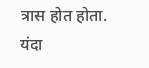त्रास होत होता. यंदा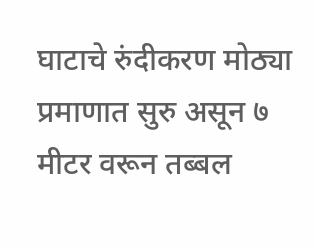घाटाचे रुंदीकरण मोठ्या प्रमाणात सुरु असून ७ मीटर वरून तब्बल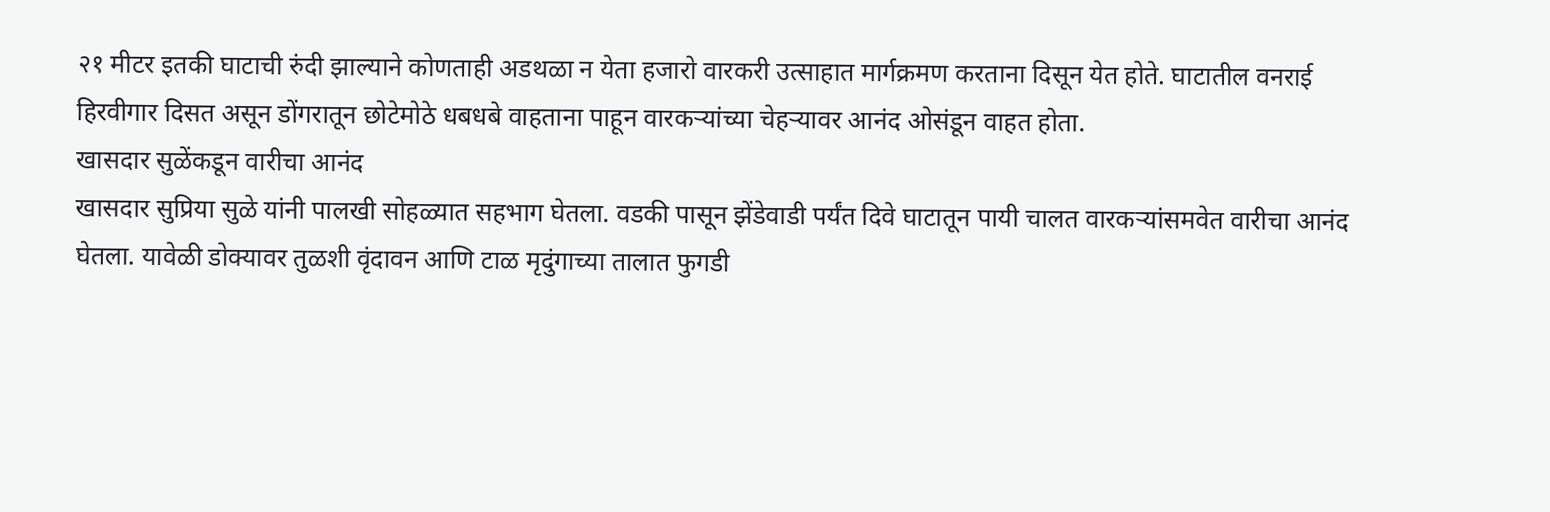२१ मीटर इतकी घाटाची रुंदी झाल्याने कोणताही अडथळा न येता हजारो वारकरी उत्साहात मार्गक्रमण करताना दिसून येत होते. घाटातील वनराई हिरवीगार दिसत असून डोंगरातून छोटेमोठे धबधबे वाहताना पाहून वारकऱ्यांच्या चेहऱ्यावर आनंद ओसंडून वाहत होता.
खासदार सुळेंकडून वारीचा आनंद
खासदार सुप्रिया सुळे यांनी पालखी सोहळ्यात सहभाग घेतला. वडकी पासून झेंडेवाडी पर्यंत दिवे घाटातून पायी चालत वारकऱ्यांसमवेत वारीचा आनंद घेतला. यावेळी डोक्यावर तुळशी वृंदावन आणि टाळ मृदुंगाच्या तालात फुगडी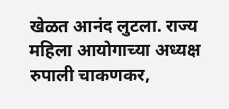खेळत आनंद लुटला. राज्य महिला आयोगाच्या अध्यक्ष रुपाली चाकणकर,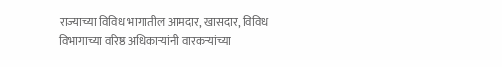राज्याच्या विविध भागातील आमदार, खासदार, विविध विभागाच्या वरिष्ठ अधिकाऱ्यांनी वारकऱ्यांच्या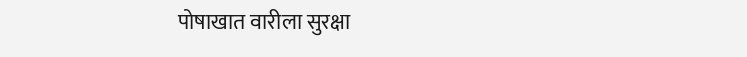पोषाखात वारीला सुरक्षा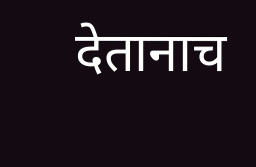देतानाच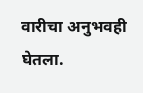वारीचा अनुभवही घेतला.